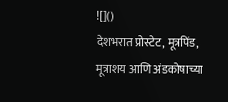![]()
देशभरात प्रोस्टेट, मूत्रपिंड, मूत्राशय आणि अंडकोषाच्या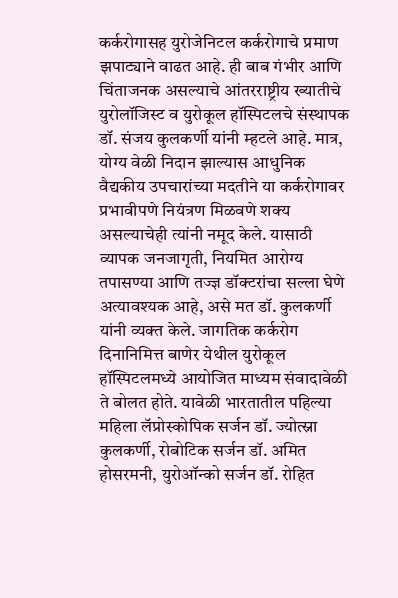कर्करोगासह युरोजेनिटल कर्करोगाचे प्रमाण झपाट्याने वाढत आहे. ही बाब गंभीर आणि चिंताजनक असल्याचे आंतरराष्ट्रीय ख्यातीचे युरोलॉजिस्ट व युरोकूल हॉस्पिटलचे संस्थापक डॉ. संजय कुलकर्णी यांनी म्हटले आहे. मात्र, योग्य वेळी निदान झाल्यास आधुनिक वैद्यकीय उपचारांच्या मदतीने या कर्करोगावर प्रभावीपणे नियंत्रण मिळवणे शक्य असल्याचेही त्यांनी नमूद केले. यासाठी व्यापक जनजागृती, नियमित आरोग्य तपासण्या आणि तज्ज्ञ डॉक्टरांचा सल्ला घेणे अत्यावश्यक आहे, असे मत डॉ. कुलकर्णी यांनी व्यक्त केले. जागतिक कर्करोग दिनानिमित्त बाणेर येथील युरोकूल हॉस्पिटलमध्ये आयोजित माध्यम संवादावेळी ते बोलत होते. यावेळी भारतातील पहिल्या महिला लॅप्रोस्कोपिक सर्जन डॉ. ज्योत्स्ना कुलकर्णी, रोबोटिक सर्जन डॉ. अमित होसरमनी, युरोऑन्को सर्जन डॉ. रोहित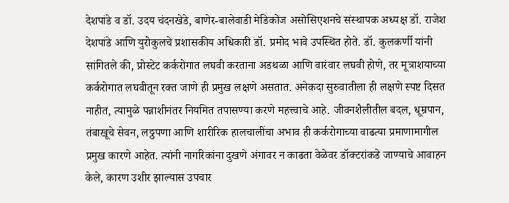देशपांडे व डॉ. उदय चंदनखेडे, बाणेर-बालेवाडी मेडिकोज असोसिएशनचे संस्थापक अध्यक्ष डॉ. राजेश देशपांडे आणि युरोकुलचे प्रशासकीय अधिकारी डॉ. प्रमोद भावे उपस्थित होते. डॉ. कुलकर्णी यांनी सांगितले की, प्रोस्टेट कर्करोगात लघवी करताना अडथळा आणि वारंवार लघवी होणे, तर मूत्राशयाच्या कर्करोगात लघवीतून रक्त जाणे ही प्रमुख लक्षणे असतात. अनेकदा सुरुवातीला ही लक्षणे स्पष्ट दिसत नाहीत, त्यामुळे पन्नाशीनंतर नियमित तपासण्या करणे महत्त्वाचे आहे. जीवनशैलीतील बदल, धूम्रपान, तंबाखूचे सेवन, लठ्ठपणा आणि शारीरिक हालचालींचा अभाव ही कर्करोगाच्या वाढत्या प्रमाणामागील प्रमुख कारणे आहेत. त्यांनी नागरिकांना दुखणे अंगावर न काढता वेळेवर डॉक्टरांकडे जाण्याचे आवाहन केले, कारण उशीर झाल्यास उपचार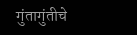गुंतागुंतीचे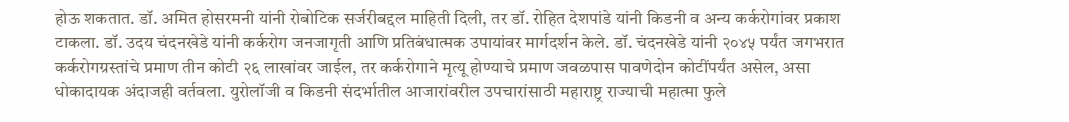होऊ शकतात. डॉ. अमित होसरमनी यांनी रोबोटिक सर्जरीबद्दल माहिती दिली, तर डॉ. रोहित देशपांडे यांनी किडनी व अन्य कर्करोगांवर प्रकाश टाकला. डॉ. उदय चंदनखेडे यांनी कर्करोग जनजागृती आणि प्रतिबंधात्मक उपायांवर मार्गदर्शन केले. डॉ. चंदनखेडे यांनी २०४५ पर्यंत जगभरात कर्करोगग्रस्तांचे प्रमाण तीन कोटी २६ लाखांवर जाईल, तर कर्करोगाने मृत्यू होण्याचे प्रमाण जवळपास पावणेदोन कोटींपर्यंत असेल, असा धोकादायक अंदाजही वर्तवला. युरोलॉजी व किडनी संदर्भातील आजारांवरील उपचारांसाठी महाराष्ट्र राज्याची महात्मा फुले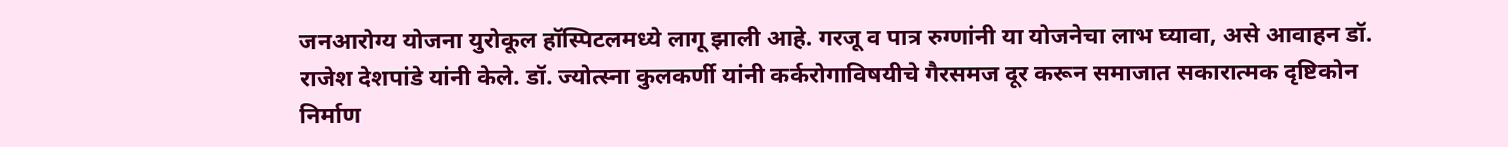जनआरोग्य योजना युरोकूल हॉस्पिटलमध्ये लागू झाली आहे. गरजू व पात्र रुग्णांनी या योजनेचा लाभ घ्यावा, असे आवाहन डॉ. राजेश देशपांडे यांनी केले. डॉ. ज्योत्स्ना कुलकर्णी यांनी कर्करोगाविषयीचे गैरसमज दूर करून समाजात सकारात्मक दृष्टिकोन निर्माण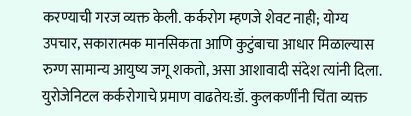करण्याची गरज व्यक्त केली. कर्करोग म्हणजे शेवट नाही; योग्य उपचार, सकारात्मक मानसिकता आणि कुटुंबाचा आधार मिळाल्यास रुग्ण सामान्य आयुष्य जगू शकतो, असा आशावादी संदेश त्यांनी दिला.
युरोजेनिटल कर्करोगाचे प्रमाण वाढतेय:डॉ. कुलकर्णींनी चिंता व्यक्त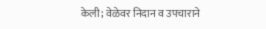केली; वेळेवर निदान व उपचाराने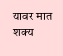यावर मात शक्य